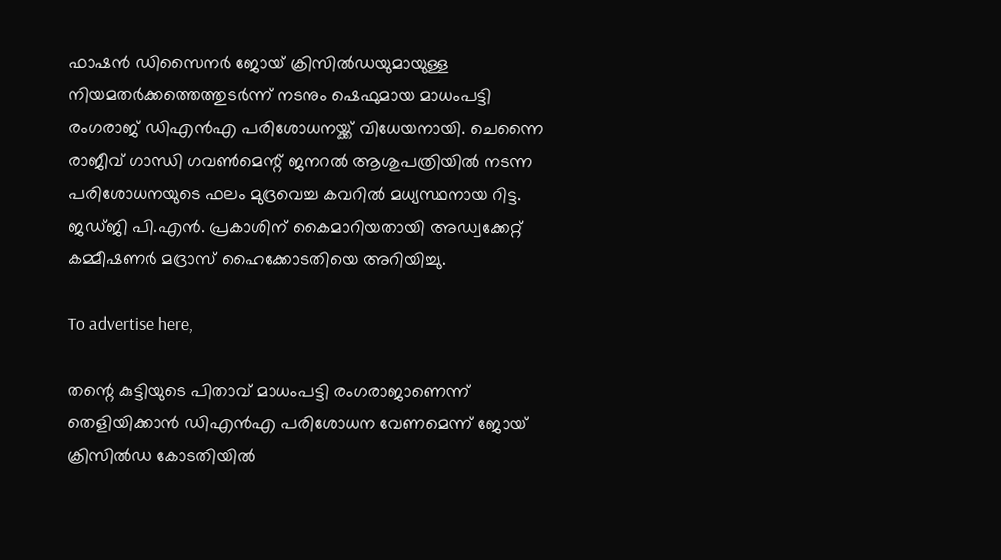ഫാഷൻ ഡിസൈനർ ജോയ് ക്രിസിൽഡയുമായുള്ള നിയമതർക്കത്തെത്തുടർന്ന് നടനും ഷെഫുമായ മാധംപട്ടി രംഗരാജ് ഡിഎൻഎ പരിശോധനയ്ക്ക് വിധേയനായി. ചെന്നൈ രാജീവ് ഗാന്ധി ഗവൺമെന്റ് ജനറൽ ആശുപത്രിയിൽ നടന്ന പരിശോധനയുടെ ഫലം മുദ്രവെച്ച കവറിൽ മധ്യസ്ഥനായ റിട്ട. ജഡ്ജി പി.എൻ. പ്രകാശിന് കൈമാറിയതായി അഡ്വക്കേറ്റ് കമ്മീഷണർ മദ്രാസ് ഹൈക്കോടതിയെ അറിയിച്ചു.

To advertise here,

തന്റെ കുട്ടിയുടെ പിതാവ് മാധംപട്ടി രംഗരാജാണെന്ന് തെളിയിക്കാൻ ഡിഎൻഎ പരിശോധന വേണമെന്ന് ജോയ് ക്രിസിൽഡ കോടതിയിൽ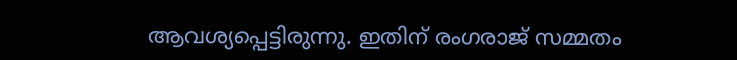ആവശ്യപ്പെട്ടിരുന്നു. ഇതിന് രംഗരാജ് സമ്മതം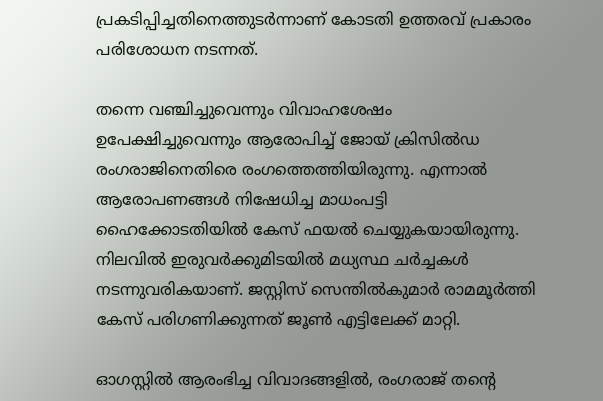പ്രകടിപ്പിച്ചതിനെത്തുടർന്നാണ് കോടതി ഉത്തരവ് പ്രകാരം പരിശോധന നടന്നത്.

തന്നെ വഞ്ചിച്ചുവെന്നും വിവാഹശേഷം ഉപേക്ഷിച്ചുവെന്നും ആരോപിച്ച് ജോയ് ക്രിസിൽഡ രംഗരാജിനെതിരെ രംഗത്തെത്തിയിരുന്നു. എന്നാൽ ആരോപണങ്ങൾ നിഷേധിച്ച മാധംപട്ടി ഹൈക്കോടതിയിൽ കേസ് ഫയൽ ചെയ്യുകയായിരുന്നു. നിലവിൽ ഇരുവർക്കുമിടയിൽ മധ്യസ്ഥ ചർച്ചകൾ നടന്നുവരികയാണ്. ജസ്റ്റിസ് സെന്തിൽകുമാർ രാമമൂർത്തി കേസ് പരിഗണിക്കുന്നത് ജൂൺ എട്ടിലേക്ക് മാറ്റി.

ഓഗസ്റ്റിൽ ആരംഭിച്ച വിവാദങ്ങളിൽ, രംഗരാജ് തന്റെ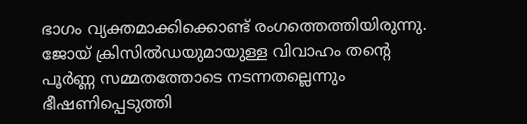ഭാഗം വ്യക്തമാക്കിക്കൊണ്ട് രംഗത്തെത്തിയിരുന്നു. ജോയ് ക്രിസിൽഡയുമായുള്ള വിവാഹം തന്റെ പൂർണ്ണ സമ്മതത്തോടെ നടന്നതല്ലെന്നും ഭീഷണിപ്പെടുത്തി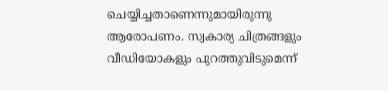ചെയ്യിച്ചതാണെന്നുമായിരുന്നു ആരോപണം. സ്വകാര്യ ചിത്രങ്ങളും വീഡിയോകളും പുറത്തുവിടുമെന്ന്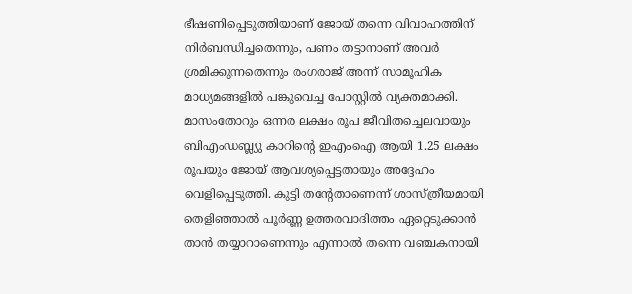ഭീഷണിപ്പെടുത്തിയാണ് ജോയ് തന്നെ വിവാഹത്തിന് നിർബന്ധിച്ചതെന്നും, പണം തട്ടാനാണ് അവർ ശ്രമിക്കുന്നതെന്നും രംഗരാജ് അന്ന് സാമൂഹിക മാധ്യമങ്ങളിൽ പങ്കുവെച്ച പോസ്റ്റിൽ വ്യക്തമാക്കി. മാസംതോറും ഒന്നര ലക്ഷം രൂപ ജീവിതച്ചെലവായും ബിഎംഡബ്ല്യു കാറിന്റെ ഇഎംഐ ആയി 1.25 ലക്ഷം രൂപയും ജോയ് ആവശ്യപ്പെട്ടതായും അദ്ദേഹം വെളിപ്പെടുത്തി. കുട്ടി തന്റേതാണെന്ന് ശാസ്ത്രീയമായി തെളിഞ്ഞാൽ പൂർണ്ണ ഉത്തരവാദിത്തം ഏറ്റെടുക്കാൻ താൻ തയ്യാറാണെന്നും എന്നാൽ തന്നെ വഞ്ചകനായി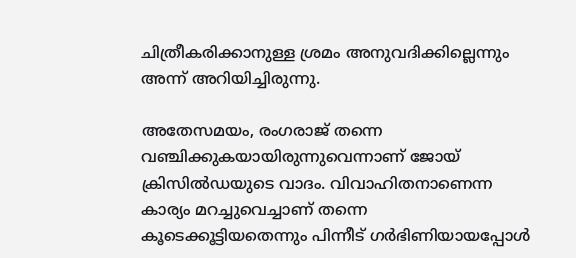ചിത്രീകരിക്കാനുള്ള ശ്രമം അനുവദിക്കില്ലെന്നും അന്ന് അറിയിച്ചിരുന്നു.

അതേസമയം, രംഗരാജ് തന്നെ വഞ്ചിക്കുകയായിരുന്നുവെന്നാണ് ജോയ് ക്രിസിൽഡയുടെ വാദം. വിവാഹിതനാണെന്ന കാര്യം മറച്ചുവെച്ചാണ് തന്നെ കൂടെക്കൂട്ടിയതെന്നും പിന്നീട് ഗർഭിണിയായപ്പോൾ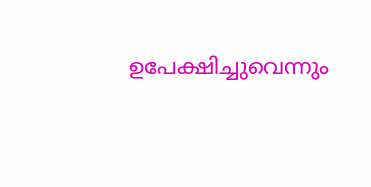ഉപേക്ഷിച്ചുവെന്നും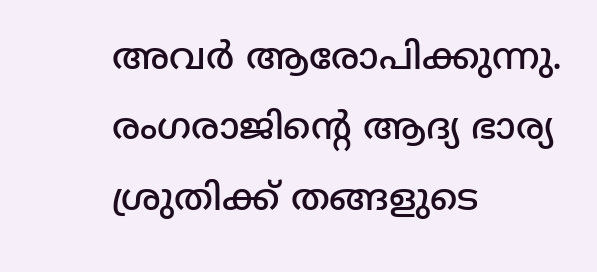അവർ ആരോപിക്കുന്നു. രംഗരാജിന്റെ ആദ്യ ഭാര്യ ശ്രുതിക്ക് തങ്ങളുടെ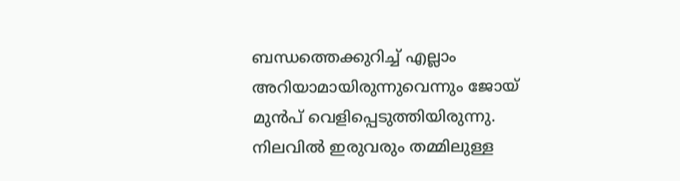ബന്ധത്തെക്കുറിച്ച് എല്ലാം അറിയാമായിരുന്നുവെന്നും ജോയ് മുൻപ് വെളിപ്പെടുത്തിയിരുന്നു. നിലവിൽ ഇരുവരും തമ്മിലുള്ള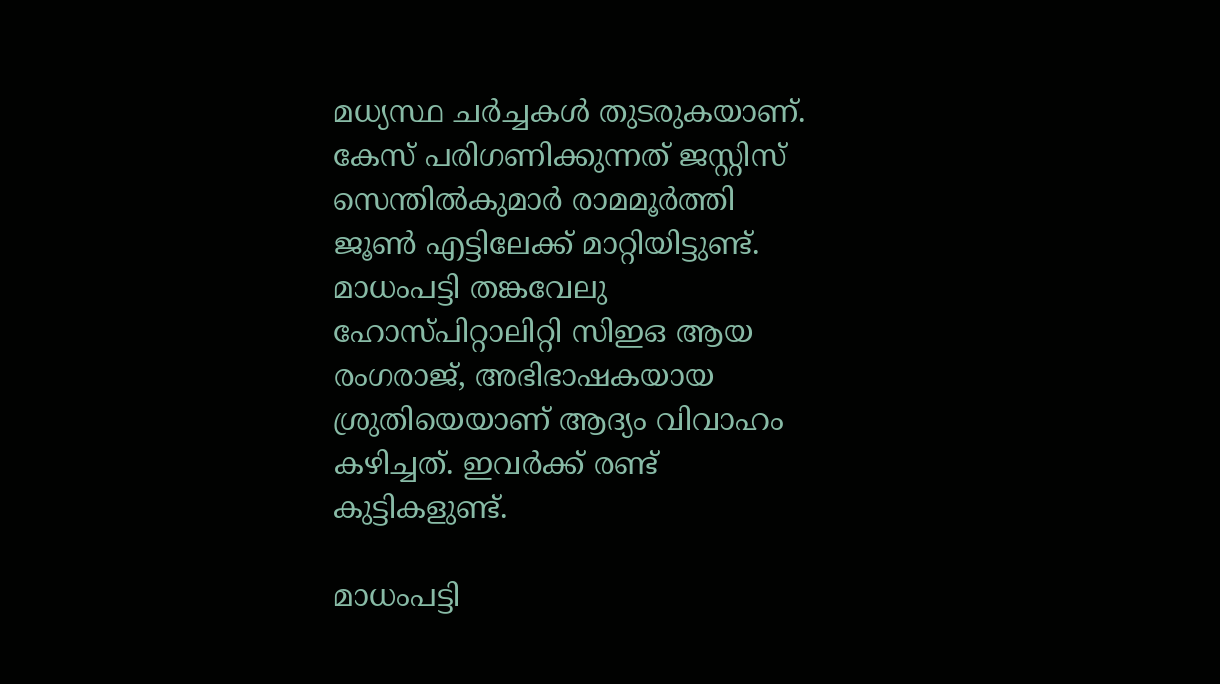മധ്യസ്ഥ ചർച്ചകൾ തുടരുകയാണ്. കേസ് പരിഗണിക്കുന്നത് ജസ്റ്റിസ് സെന്തിൽകുമാർ രാമമൂർത്തി ജൂൺ എട്ടിലേക്ക് മാറ്റിയിട്ടുണ്ട്. മാധംപട്ടി തങ്കവേലു ഹോസ്പിറ്റാലിറ്റി സിഇഒ ആയ രംഗരാജ്, അഭിഭാഷകയായ ശ്രുതിയെയാണ് ആദ്യം വിവാഹം കഴിച്ചത്. ഇവർക്ക് രണ്ട് കുട്ടികളുണ്ട്.

മാധംപട്ടി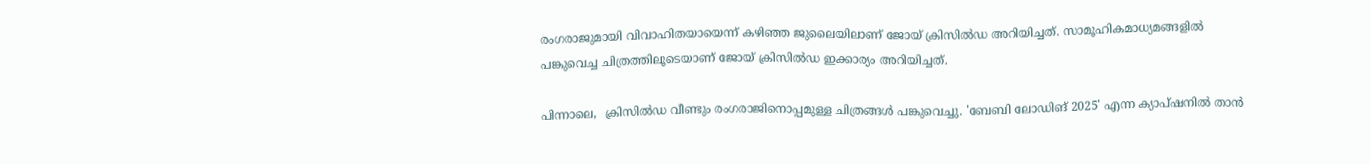രംഗരാജുമായി വിവാഹിതയായെന്ന് കഴിഞ്ഞ ജുലൈയിലാണ് ജോയ് ക്രിസിൽഡ അറിയിച്ചത്. സാമൂഹികമാധ്യമങ്ങളിൽ പങ്കുവെച്ച ചിത്രത്തിലൂടെയാണ് ജോയ് ക്രിസിൽഡ ഇക്കാര്യം അറിയിച്ചത്.

പിന്നാലെ,  ക്രിസിൽഡ വീണ്ടും രംഗരാജിനൊപ്പമുള്ള ചിത്രങ്ങൾ പങ്കുവെച്ചു. 'ബേബി ലോഡിങ് 2025' എന്ന ക്യാപ്ഷനിൽ താൻ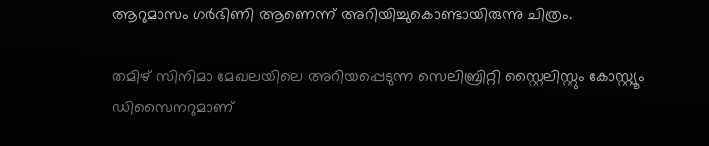ആറുമാസം ഗർഭിണി ആണെന്ന് അറിയിച്ചുകൊണ്ടായിരുന്നു ചിത്രം.

തമിഴ് സിനിമാ മേഖലയിലെ അറിയപ്പെടുന്ന സെലിബ്രിറ്റി സ്റ്റൈലിസ്റ്റും കോസ്റ്റ്യൂം ഡിസൈനറുമാണ്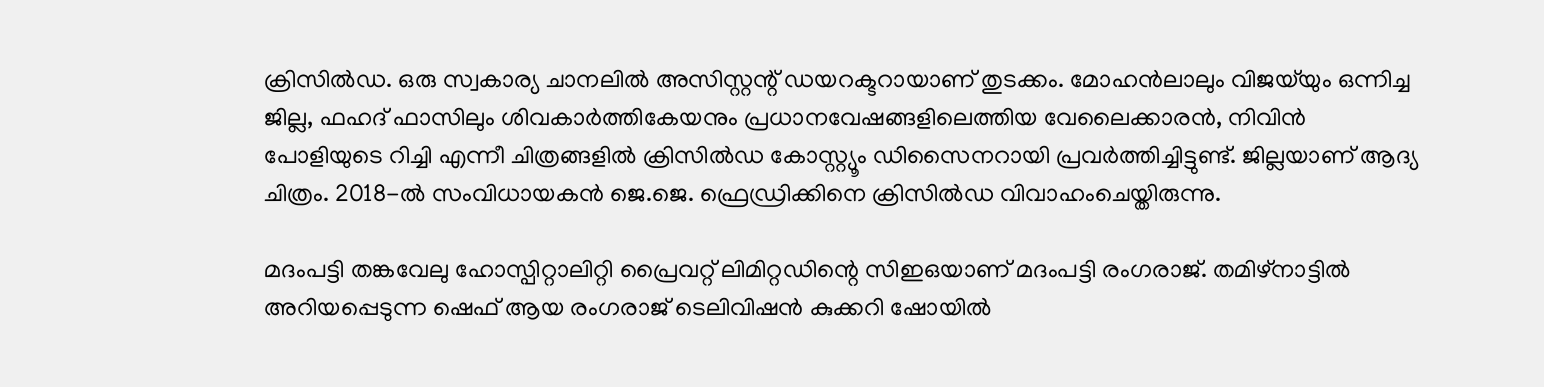ക്രിസിൽഡ. ഒരു സ്വകാര്യ ചാനലിൽ അസിസ്റ്റന്റ് ഡയറക്ടറായാണ് തുടക്കം. മോഹൻലാലും വിജയ്‌യും ഒന്നിച്ച ജില്ല, ഫഹദ് ഫാസിലും ശിവകാർത്തികേയനും പ്രധാനവേഷങ്ങളിലെത്തിയ വേലൈക്കാരൻ, നിവിൻ പോളിയുടെ റിച്ചി എന്നീ ചിത്രങ്ങളിൽ ക്രിസിൽഡ കോസ്റ്റ്യൂം ഡിസൈനറായി പ്രവർത്തിച്ചിട്ടുണ്ട്. ജില്ലയാണ് ആദ്യ ചിത്രം. 2018-ൽ സംവിധായകൻ ജെ.ജെ. ഫ്രെഡ്രിക്കിനെ ക്രിസിൽഡ വിവാഹംചെയ്തിരുന്നു.

മദംപട്ടി തങ്കവേലു ഹോസ്പിറ്റാലിറ്റി പ്രൈവറ്റ് ലിമിറ്റഡിന്റെ സിഇഒയാണ് മദംപട്ടി രംഗരാജ്. തമിഴ്‌നാട്ടിൽ അറിയപ്പെടുന്ന ഷെഫ് ആയ രംഗരാജ് ടെലിവിഷൻ കുക്കറി ഷോയിൽ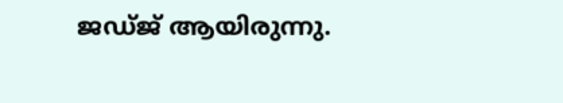ജഡ്ജ് ആയിരുന്നു.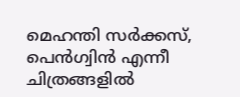മെഹന്തി സർക്കസ്, പെൻഗ്വിൻ എന്നീ ചിത്രങ്ങളിൽ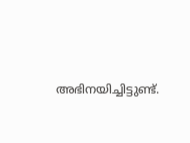അഭിനയിച്ചിട്ടുണ്ട്.